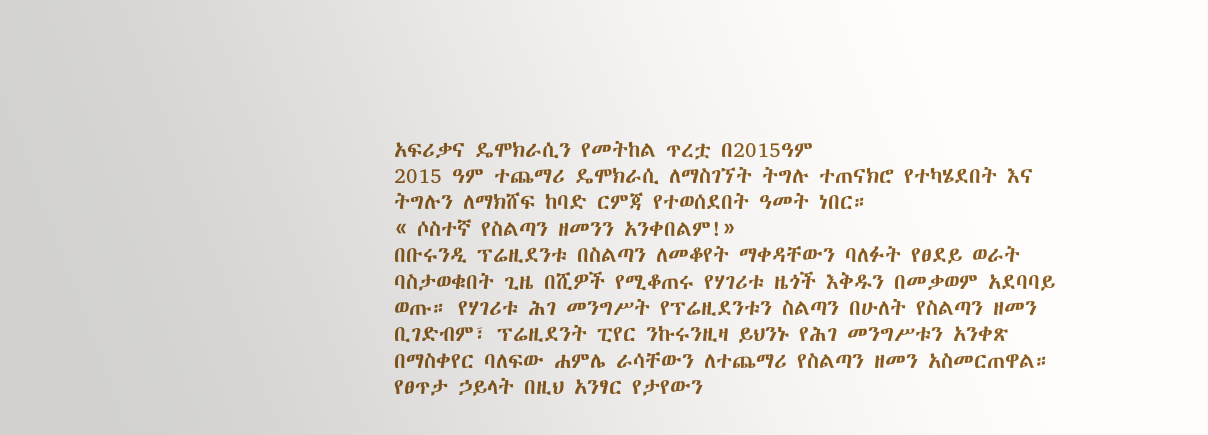አፍሪቃና ዴሞክራሲን የመትከል ጥረቷ በ2015ዓም
2015 ዓም ተጨማሪ ዴሞክራሲ ለማስገኘት ትግሉ ተጠናክሮ የተካሄደበት እና ትግሉን ለማክሸፍ ከባድ ርምጃ የተወሰደበት ዓመት ነበር።
« ሶስተኛ የስልጣን ዘመንን አንቀበልም!»
በቡሩንዲ ፕሬዚደንቱ በስልጣን ለመቆየት ማቀዳቸውን ባለፉት የፀደይ ወራት ባስታወቁበት ጊዜ በሺዎች የሚቆጠሩ የሃገሪቱ ዜጎች እቅዱን በመቃወም አደባባይ ወጡ። የሃገሪቱ ሕገ መንግሥት የፕሬዚደንቱን ስልጣን በሁለት የስልጣን ዘመን ቢገድብም፣ ፕሬዚደንት ፒየር ንኩሩንዚዛ ይህንኑ የሕገ መንግሥቱን አንቀጽ በማስቀየር ባለፍው ሐምሌ ራሳቸውን ለተጨማሪ የስልጣን ዘመን አስመርጠዋል። የፀጥታ ኃይላት በዚህ አንፃር የታየውን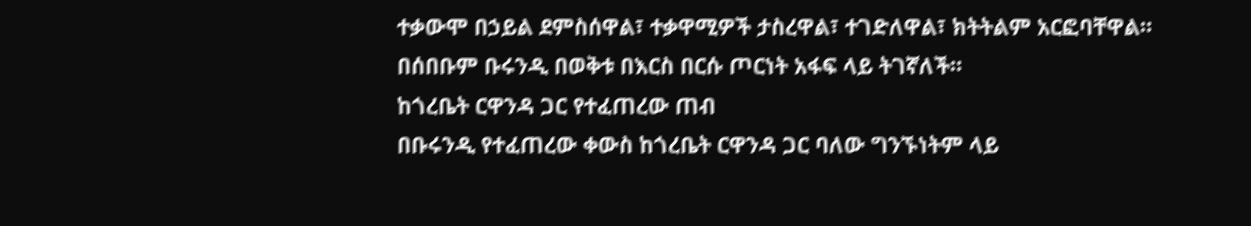ተቃውሞ በኃይል ደምስሰዋል፣ ተቃዋሚዎች ታስረዋል፣ ተገድለዋል፣ ክትትልም አርፎባቸዋል። በሰበቡም ቡሩንዲ በወቅቱ በእርስ በርሱ ጦርነት አፋፍ ላይ ትገኛለች።
ከጎረቤት ርዋንዳ ጋር የተፈጠረው ጠብ
በቡሩንዲ የተፈጠረው ቀውስ ከጎረቤት ርዋንዳ ጋር ባለው ግንኙነትም ላይ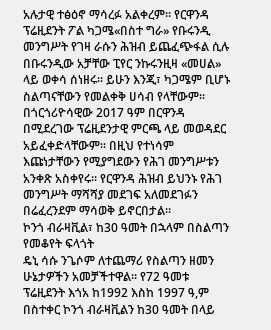አሉታዊ ተፅዕኖ ማሳረፉ አልቀረም። የርዋንዳ ፕሬዚደንት ፖል ካጋሜ«በስተ ግራ» የቡሩንዲ መንግሥት የገዛ ራሱን ሕዝብ ይጨፈጭፋል ሲሉ በቡሩንዲው አቻቸው ፒየር ንኩሩንዚዛ «መሀል» ላይ ወቀሳ ሰነዘሩ። ይሁን እንጂ፣ ካጋሜም ቢሆኑ ስልጣናቸውን የመልቀቅ ሀሳብ የላቸውም። በጎርጎሪዮሳዊው 2017 ዓም በርዋንዳ በሚደረገው ፕሬዚደንታዊ ምርጫ ላይ መወዳደር አይፈቀድላቸውም። በዚህ የተነሳም እጩነታቸውን የሚያግደውን የሕገ መንግሥቱን አንቀጽ አስቀየሩ። የርዋንዳ ሕዝብ ይህንኑ የሕገ መንግሥት ማሻሻያ መደገፍ አለመደገፉን በሬፈረንደም ማሳወቅ ይኖርበታል።
ኮንጎ ብራዛቪል፣ ከ30 ዓመት በኋላም በስልጣን የመቆየት ፍላጎት
ዴኒ ሳሱ ንጌሶም ለተጨማሪ የስልጣን ዘመን ሁኔታዎችን አመቻችተዋል። የ72 ዓመቱ ፕሬዚደንት እጎአ ከ1992 እስከ 1997 ዓ,ም በስተቀር ኮንጎ ብራዛቪልን ከ30 ዓመት በላይ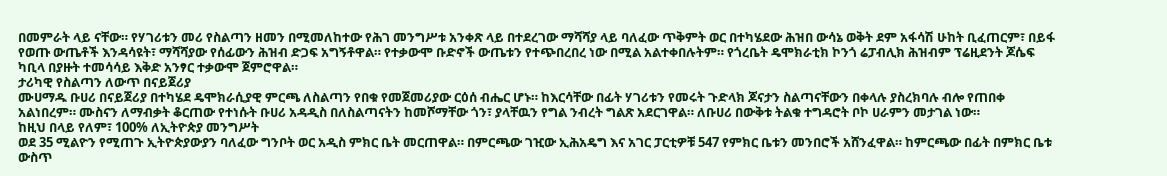በመምራት ላይ ናቸው። የሃገሪቱን መሪ የስልጣን ዘመን በሚመለከተው የሕገ መንግሥቱ አንቀጽ ላይ በተደረገው ማሻሻያ ላይ ባለፈው ጥቅምት ወር በተካሄደው ሕዝበ ውሳኔ ወቅት ደም አፋሳሽ ሁከት ቢፈጠርም፣ በይፋ የወጡ ውጤቶች እንዳሳዩት፣ ማሻሻያው የሰፊውን ሕዝብ ድጋፍ አግኝቶዋል። የተቃውሞ ቡድኖች ውጤቱን የተጭበረበረ ነው በሚል አልተቀበሉትም። የጎረቤት ዴሞክራቲክ ኮንጎ ሬፓብሊክ ሕዝብም ፕሬዚደንት ጆሴፍ ካቢላ በያዙት ተመሳሳይ እቅድ አንፃር ተቃውሞ ጀምሮዋል።
ታሪካዊ የስልጣን ለውጥ በናይጀሪያ
ሙሀማዱ ቡሀሪ በናይጀሪያ በተካሄደ ዴሞክራሲያዊ ምርጫ ለስልጣን የበቁ የመጀመሪያው ርዕሰ ብሔር ሆኑ። ከእርሳቸው በፊት ሃገሪቱን የመሩት ጉድላክ ጆናታን ስልጣናቸውን በቀላሉ ያስረክባሉ ብሎ የጠበቀ አልነበረም። ሙስናን ለማብቃት ቆርጠው የተነሱት ቡሀሪ አዳዲስ በለስልጣናትን ከመሾማቸው ጎን፣ ያላቸዉን የግል ንብረት ግልጽ አደርገዋል። ለቡሀሪ በውቅቱ ትልቁ ተግዳሮት ቦኮ ሀራምን መታገል ነው።
ከዚህ በላይ የለም፣ 100% ለኢትዮጵያ መንግሥት
ወደ 35 ሚልዮን የሚጠጉ ኢትዮጵያውያን ባለፈው ግንቦት ወር አዲስ ምክር ቤት መርጠዋል። በምርጫው ገዢው ኢሕአዴግ እና አገር ፓርቲዎቹ 547 የምክር ቤቱን መንበሮች አሸንፈዋል። ከምርጫው በፊት በምክር ቤቱ ውስጥ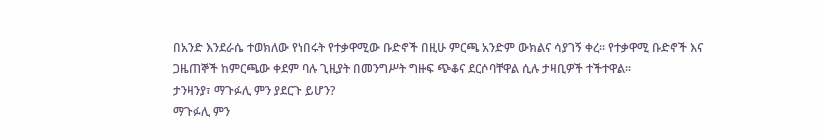በአንድ እንደራሴ ተወክለው የነበሩት የተቃዋሚው ቡድኖች በዚሁ ምርጫ አንድም ውክልና ሳያገኝ ቀረ። የተቃዋሚ ቡድኖች እና ጋዜጠኞች ከምርጫው ቀደም ባሉ ጊዚያት በመንግሥት ግዙፍ ጭቆና ደርሶባቸዋል ሲሉ ታዛቢዎች ተችተዋል።
ታንዛንያ፣ ማጉፉሊ ምን ያደርጉ ይሆን?
ማጉፉሊ ምን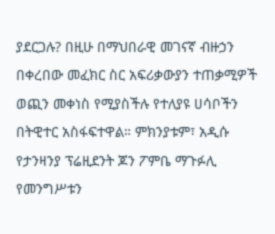ያደርጋሉ? በዚሁ በማህበራዊ መገናኛ ብዙኃን በቀረበው መፈክር ስር አፍሪቃውያን ተጠቃሚዎች ወጪን መቀነስ የሚያስችሉ የተለያዩ ሀሳቦችን በትዊተር አስፋፍተዋል። ምክንያቱም፣ አዲሱ የታንዛንያ ፕሬዚደንት ጆን ፖምቤ ማጉፉሊ የመንግሥቱን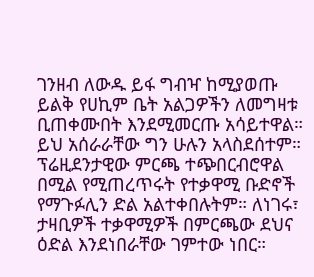ገንዘብ ለውዱ ይፋ ግብዣ ከሚያወጡ ይልቅ የሀኪም ቤት አልጋዎችን ለመግዛቱ ቢጠቀሙበት እንደሚመርጡ አሳይተዋል። ይህ አሰራራቸው ግን ሁሉን አላስደሰተም። ፕሬዚደንታዊው ምርጫ ተጭበርብሮዋል በሚል የሚጠረጥሩት የተቃዋሚ ቡድኖች የማጉፉሊን ድል አልተቀበሉትም። ለነገሩ፣ ታዛቢዎች ተቃዋሚዎች በምርጫው ደህና ዕድል እንደነበራቸው ገምተው ነበር።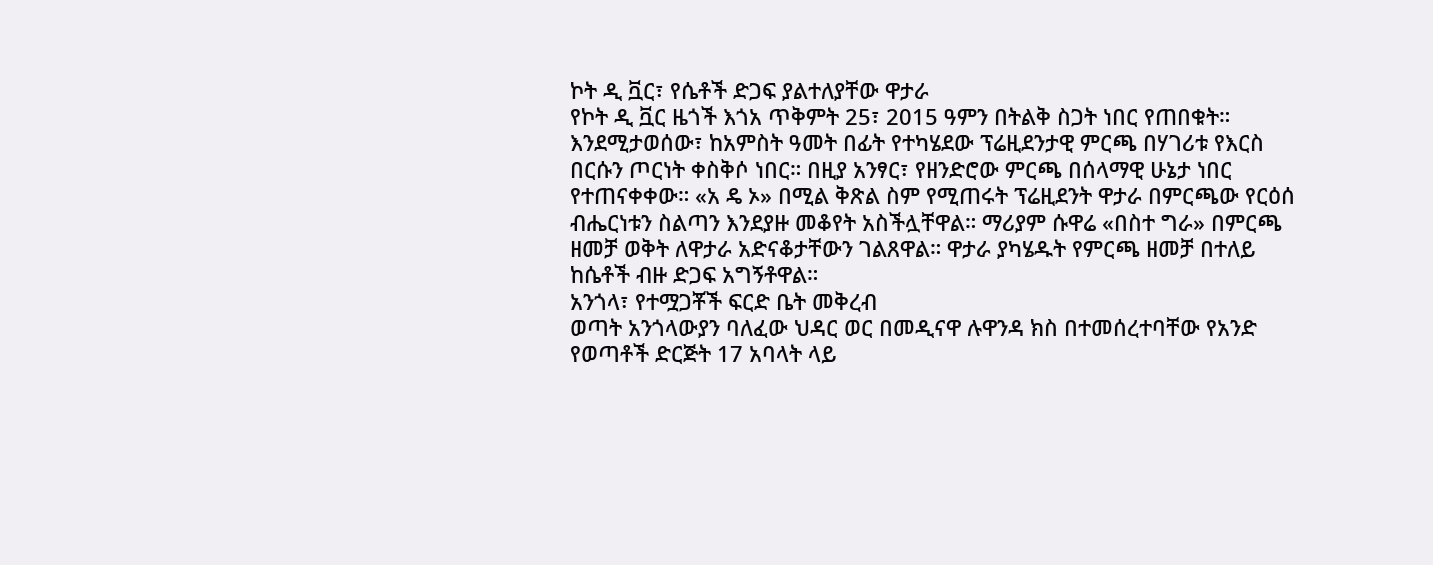ኮት ዲ ቯር፣ የሴቶች ድጋፍ ያልተለያቸው ዋታራ
የኮት ዲ ቯር ዜጎች እጎአ ጥቅምት 25፣ 2015 ዓምን በትልቅ ስጋት ነበር የጠበቁት። እንደሚታወሰው፣ ከአምስት ዓመት በፊት የተካሄደው ፕሬዚደንታዊ ምርጫ በሃገሪቱ የእርስ በርሱን ጦርነት ቀስቅሶ ነበር። በዚያ አንፃር፣ የዘንድሮው ምርጫ በሰላማዊ ሁኔታ ነበር የተጠናቀቀው። «አ ዴ ኦ» በሚል ቅጽል ስም የሚጠሩት ፕሬዚደንት ዋታራ በምርጫው የርዕሰ ብሔርነቱን ስልጣን እንደያዙ መቆየት አስችሏቸዋል። ማሪያም ሱዋሬ «በስተ ግራ» በምርጫ ዘመቻ ወቅት ለዋታራ አድናቆታቸውን ገልጸዋል። ዋታራ ያካሄዱት የምርጫ ዘመቻ በተለይ ከሴቶች ብዙ ድጋፍ አግኝቶዋል።
አንጎላ፣ የተሟጋቾች ፍርድ ቤት መቅረብ
ወጣት አንጎላውያን ባለፈው ህዳር ወር በመዲናዋ ሉዋንዳ ክስ በተመሰረተባቸው የአንድ የወጣቶች ድርጅት 17 አባላት ላይ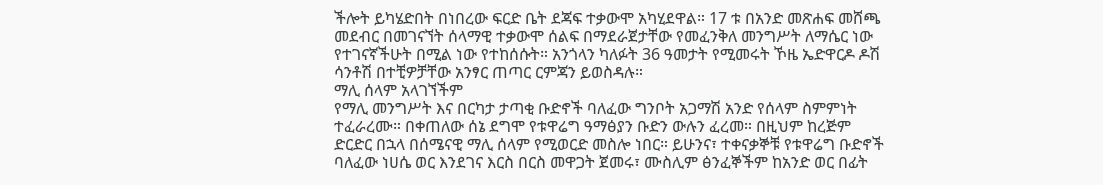ችሎት ይካሄድበት በነበረው ፍርድ ቤት ደጃፍ ተቃውሞ አካሂደዋል። 17 ቱ በአንድ መጽሐፍ መሸጫ መደብር በመገናኘት ሰላማዊ ተቃውሞ ሰልፍ በማደራጀታቸው የመፈንቅለ መንግሥት ለማሴር ነው የተገናኛችሁት በሚል ነው የተከሰሱት። አንጎላን ካለፉት 36 ዓመታት የሚመሩት ኾዜ ኤድዋርዶ ዶሽ ሳንቶሽ በተቺዎቻቸው አንፃር ጠጣር ርምጃን ይወስዳሉ።
ማሊ ሰላም አላገኘችም
የማሊ መንግሥት እና በርካታ ታጣቂ ቡድኖች ባለፈው ግንቦት አጋማሽ አንድ የሰላም ስምምነት ተፈራረሙ። በቀጠለው ሰኔ ደግሞ የቱዋሬግ ዓማፅያን ቡድን ውሉን ፈረመ። በዚህም ከረጅም ድርድር በኋላ በሰሜናዊ ማሊ ሰላም የሚወርድ መስሎ ነበር። ይሁንና፣ ተቀናቃኞቹ የቱዋሬግ ቡድኖች ባለፈው ነሀሴ ወር እንደገና እርስ በርስ መዋጋት ጀመሩ፣ ሙስሊም ፅንፈኞችም ከአንድ ወር በፊት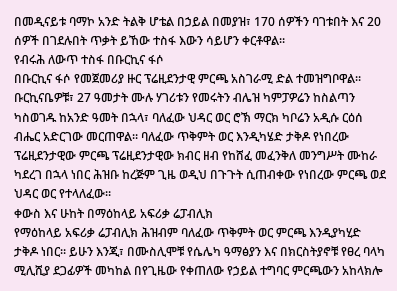በመዲናይቱ ባማኮ አንድ ትልቅ ሆቴል በኃይል በመያዝ፣ 170 ሰዎችን ባገቱበት እና 20 ሰዎች በገደሉበት ጥቃት ይኸው ተስፋ እውን ሳይሆን ቀርቶዋል።
የብሩሕ ለውጥ ተስፋ በቡርኪና ፋሶ
በቡርኪና ፋሶ የመጀመሪያ ዙር ፕሬዚደንታዊ ምርጫ አስገራሚ ድል ተመዝግቦዋል። ቡርኪናቤዎቹ፣ 27 ዓመታት ሙሉ ሃገሪቱን የመሩትን ብሌዝ ካምፓዎሬን ከስልጣን ካስወገዱ ከአንድ ዓመት በኋላ፣ ባለፈው ህዳር ወር ሮኽ ማርክ ካቦሬን አዲሱ ርዕሰ ብሔር አድርገው መርጠዋል። ባለፈው ጥቅምት ወር እንዲካሄድ ታቅዶ የነበረው ፕሬዚደንታዊው ምርጫ ፕሬዚደንታዊው ክብር ዘብ የከሸፈ መፈንቅለ መንግሥት ሙከራ ካደረገ በኋላ ነበር ሕዝቡ ከረጅም ጊዜ ወዲህ በጉጉት ሲጠብቀው የነበረው ምርጫ ወደ ህዳር ወር የተላለፈው።
ቀውስ እና ሁከት በማዕከላይ አፍሪቃ ሬፓብሊክ
የማዕከላይ አፍሪቃ ሬፓብሊክ ሕዝብም ባለፈው ጥቅምት ወር ምርጫ እንዲያካሂድ ታቅዶ ነበር። ይሁን እንጂ፣ በሙስሊሞቹ የሴሌካ ዓማፅያን እና በክርስትያኖቹ የፀረ ባላካ ሚሊሺያ ደጋፊዎች መካከል በየጊዜው የቀጠለው የኃይል ተግባር ምርጫውን አከላክሎ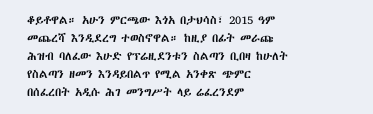ቆይቶዋል። አሁን ምርጫው እጎአ በታህሳስ፣ 2015 ዓም መጨረሻ እንዲደረግ ተወስኖዋል። ከዚያ በፊት መራጩ ሕዝብ ባለፈው እሁድ የፕሬዚደንቱን ስልጣን ቢበዛ ከሁለት የስልጣን ዘመን እንዳይበልጥ የሚል አንቀጽ ጭምር በሰፈረበት አዲሱ ሕገ መንግሥት ላይ ሬፈረንደም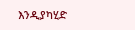እንዲያካሂድ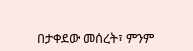በታቀደው መሰረት፣ ምንም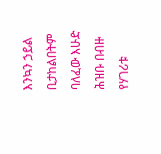እንኳን ኃይል ቢታከልበትም ባለፈው እሁድ ሕዝቡ በብዙ የሃገሪቱ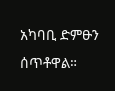አካባቢ ድምፁን ሰጥቶዋል።